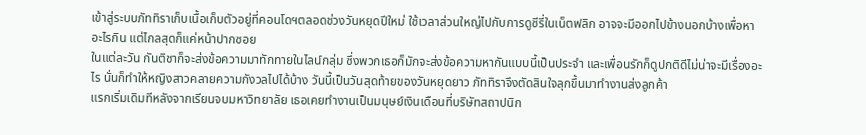เข้าสู่ระบบภัททิราเก็บเนื้อเก็บตัวอยู่ที่คอนโดฯตลอดช่วงวันหยุดปีใหม่ ใช้เวลาส่วนใหญ่ไปกับการดูซีรี่ในเน็ตฟลิก อาจจะมีออกไปข้างนอกบ้างเพื่อหาอะไรกิน แต่ไกลสุดก็แค่หน้าปากซอย
ในแต่ละวัน กันติชาก็จะส่งข้อความมาทักทายในไลน์กลุ่ม ซึ่งพวกเธอก็มักจะส่งข้อความหากันแบบนี้เป็นประจำ และเพื่อนรักก็ดูปกติดีไม่น่าจะมีเรื่องอะไร นั่นก็ทำให้หญิงสาวคลายความกังวลไปได้บ้าง วันนี้เป็นวันสุดท้ายของวันหยุดยาว ภัททิราจึงตัดสินใจลุกขึ้นมาทำงานส่งลูกค้า
แรกเริ่มเดิมทีหลังจากเรียนจบมหาวิทยาลัย เธอเคยทำงานเป็นมนุษย์เงินเดือนที่บริษัทสถาปนิก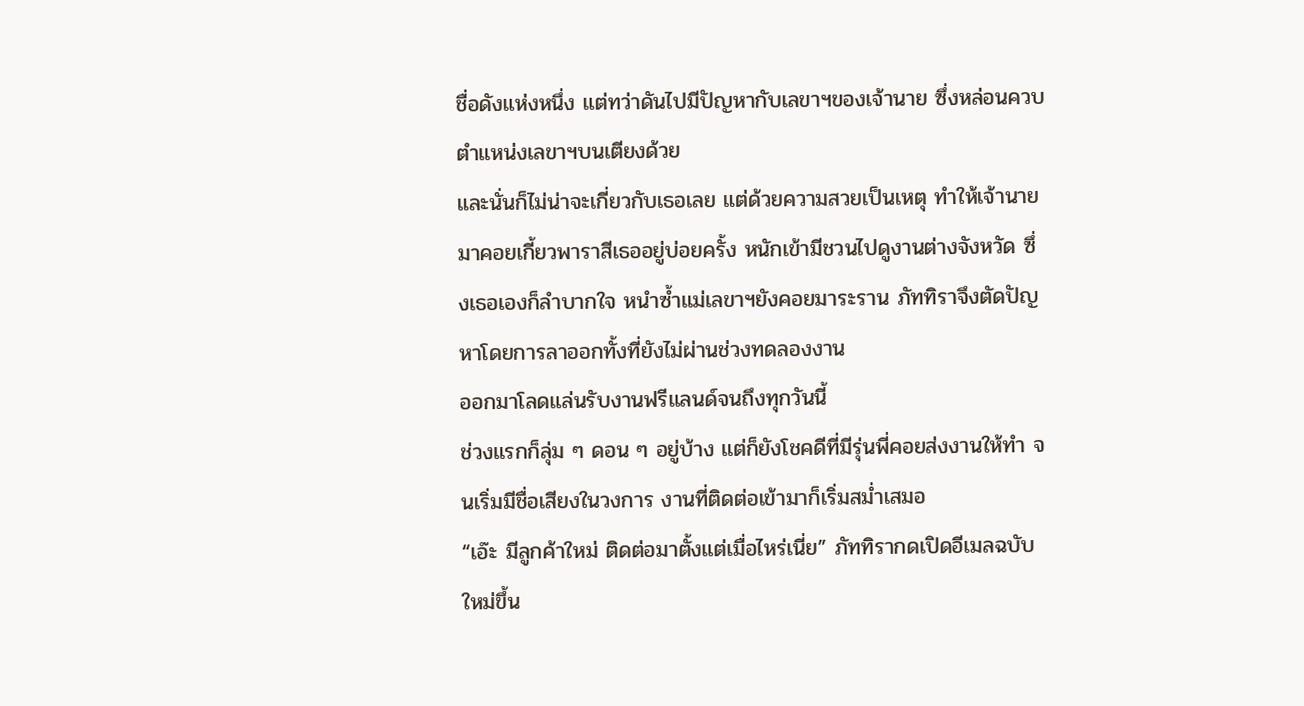ชื่อดังแห่งหนึ่ง แต่ทว่าดันไปมีปัญหากับเลขาฯของเจ้านาย ซึ่งหล่อนควบตำแหน่งเลขาฯบนเตียงด้วย
และนั่นก็ไม่น่าจะเกี่ยวกับเธอเลย แต่ด้วยความสวยเป็นเหตุ ทำให้เจ้านายมาคอยเกี้ยวพาราสีเธออยู่บ่อยครั้ง หนักเข้ามีชวนไปดูงานต่างจังหวัด ซึ่งเธอเองก็ลำบากใจ หนำซ้ำแม่เลขาฯยังคอยมาระราน ภัททิราจึงตัดปัญหาโดยการลาออกทั้งที่ยังไม่ผ่านช่วงทดลองงาน
ออกมาโลดแล่นรับงานฟรีแลนด์จนถึงทุกวันนี้
ช่วงแรกก็ลุ่ม ๆ ดอน ๆ อยู่บ้าง แต่ก็ยังโชคดีที่มีรุ่นพี่คอยส่งงานให้ทำ จนเริ่มมีชื่อเสียงในวงการ งานที่ติดต่อเข้ามาก็เริ่มสม่ำเสมอ
“เอ๊ะ มีลูกค้าใหม่ ติดต่อมาตั้งแต่เมื่อไหร่เนี่ย” ภัททิรากดเปิดอีเมลฉบับใหม่ขึ้น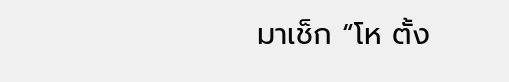มาเช็ก “โห ตั้ง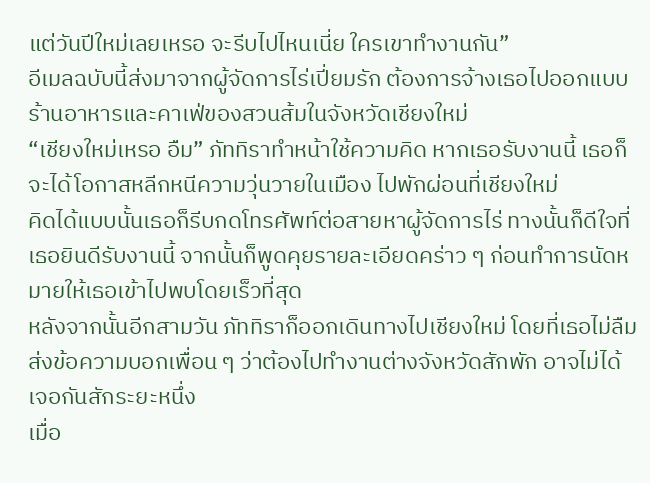แต่วันปีใหม่เลยเหรอ จะรีบไปไหนเนี่ย ใครเขาทำงานกัน”
อีเมลฉบับนี้ส่งมาจากผู้จัดการไร่เปี่ยมรัก ต้องการจ้างเธอไปออกแบบร้านอาหารและคาเฟ่ของสวนส้มในจังหวัดเชียงใหม่
“เชียงใหม่เหรอ อืม” ภัททิราทำหน้าใช้ความคิด หากเธอรับงานนี้ เธอก็จะได้โอกาสหลีกหนีความวุ่นวายในเมือง ไปพักผ่อนที่เชียงใหม่
คิดได้แบบนั้นเธอก็รีบกดโทรศัพท์ต่อสายหาผู้จัดการไร่ ทางนั้นก็ดีใจที่เธอยินดีรับงานนี้ จากนั้นก็พูดคุยรายละเอียดคร่าว ๆ ก่อนทำการนัดหมายให้เธอเข้าไปพบโดยเร็วที่สุด
หลังจากนั้นอีกสามวัน ภัททิราก็ออกเดินทางไปเชียงใหม่ โดยที่เธอไม่ลืมส่งข้อความบอกเพื่อน ๆ ว่าต้องไปทำงานต่างจังหวัดสักพัก อาจไม่ได้เจอกันสักระยะหนึ่ง
เมื่อ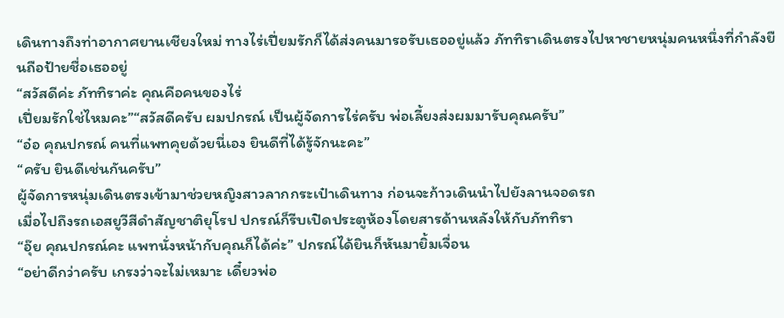เดินทางถึงท่าอากาศยานเชียงใหม่ ทางไร่เปี่ยมรักก็ได้ส่งคนมารอรับเธออยู่แล้ว ภัททิราเดินตรงไปหาชายหนุ่มคนหนึ่งที่กำลังยืนถือป้ายชื่อเธออยู่
“สวัสดีค่ะ ภัททิราค่ะ คุณคือคนของไร่
เปี่ยมรักใช่ไหมคะ”“สวัสดีครับ ผมปกรณ์ เป็นผู้จัดการไร่ครับ พ่อเลี้ยงส่งผมมารับคุณครับ”
“อ๋อ คุณปกรณ์ คนที่แพทคุยด้วยนี่เอง ยินดีที่ได้รู้จักนะคะ”
“ครับ ยินดีเช่นกันครับ”
ผู้จัดการหนุ่มเดินตรงเข้ามาช่วยหญิงสาวลากกระเป๋าเดินทาง ก่อนจะก้าวเดินนำไปยังลานจอดรถ
เมื่อไปถึงรถเอสยูวีสีดำสัญชาติยุโรป ปกรณ์ก็รีบเปิดประตูห้องโดยสารด้านหลังให้กับภัททิรา
“อุ๊ย คุณปกรณ์คะ แพทนั่งหน้ากับคุณก็ได้ค่ะ” ปกรณ์ได้ยินก็หันมายิ้มเจื่อน
“อย่าดีกว่าครับ เกรงว่าจะไม่เหมาะ เดี๋ยวพ่อ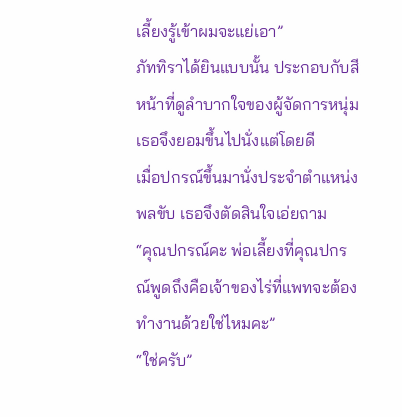เลี้ยงรู้เข้าผมจะแย่เอา”
ภัททิราได้ยินแบบนั้น ประกอบกับสีหน้าที่ดูลำบากใจของผู้จัดการหนุ่ม เธอจึงยอมขึ้นไปนั่งแต่โดยดี
เมื่อปกรณ์ขึ้นมานั่งประจำตำแหน่งพลขับ เธอจึงตัดสินใจเอ่ยถาม
“คุณปกรณ์คะ พ่อเลี้ยงที่คุณปกรณ์พูดถึงคือเจ้าของไร่ที่แพทจะต้องทำงานด้วยใช่ไหมคะ”
“ใช่ครับ”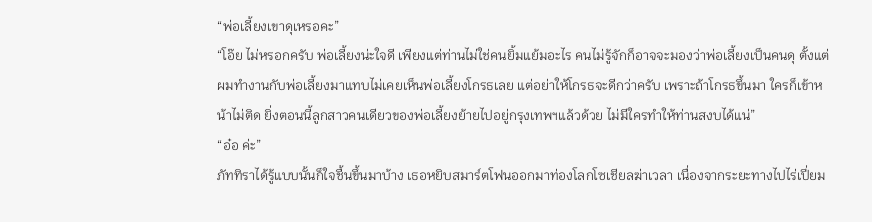“พ่อเลี้ยงเขาดุเหรอคะ”
“โอ๊ย ไม่หรอกครับ พ่อเลี้ยงน่ะใจดี เพียงแต่ท่านไม่ใช่คนยิ้มแย้มอะไร คนไม่รู้จักก็อาจจะมองว่าพ่อเลี้ยงเป็นคนดุ ตั้งแต่ผมทำงานกับพ่อเลี้ยงมาแทบไม่เคยเห็นพ่อเลี้ยงโกรธเลย แต่อย่าให้โกรธจะดีกว่าครับ เพราะถ้าโกรธขึ้นมา ใครก็เข้าหน้าไม่ติด ยิ่งตอนนี้ลูกสาวคนเดียวของพ่อเลี้ยงย้ายไปอยู่กรุงเทพฯแล้วด้วย ไม่มีใครทำให้ท่านสงบได้แน่”
“อ๋อ ค่ะ”
ภัททิราได้รู้แบบนั้นก็ใจชื้นขึ้นมาบ้าง เธอหยิบสมาร์ตโฟนออกมาท่องโลกโซเชียลฆ่าเวลา เนื่องจากระยะทางไปไร่เปี่ยม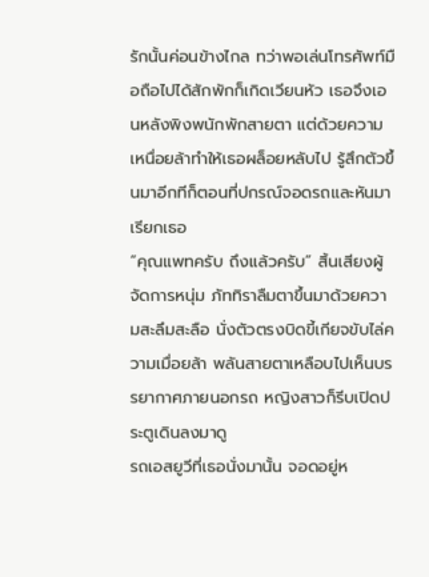รักนั้นค่อนข้างไกล ทว่าพอเล่นโทรศัพท์มือถือไปได้สักพักก็เกิดเวียนหัว เธอจึงเอนหลังพิงพนักพักสายตา แต่ด้วยความเหนื่อยล้าทำให้เธอผล็อยหลับไป รู้สึกตัวขึ้นมาอีกทีก็ตอนที่ปกรณ์จอดรถและหันมาเรียกเธอ
“คุณแพทครับ ถึงแล้วครับ” สิ้นเสียงผู้จัดการหนุ่ม ภัททิราลืมตาขึ้นมาด้วยความสะลึมสะลือ นั่งตัวตรงบิดขี้เกียจขับไล่ความเมื่อยล้า พลันสายตาเหลือบไปเห็นบรรยากาศภายนอกรถ หญิงสาวก็รีบเปิดประตูเดินลงมาดู
รถเอสยูวีที่เธอนั่งมานั้น จอดอยู่ห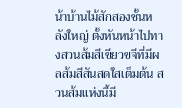น้าบ้านไม้สักสองชั้นหลังใหญ่ ตั้งหันหน้าไปทางสวนส้มสีเขียวขจีที่มีผลส้มสีสันสดใสเต็มต้น สวนส้มแห่งนี้มี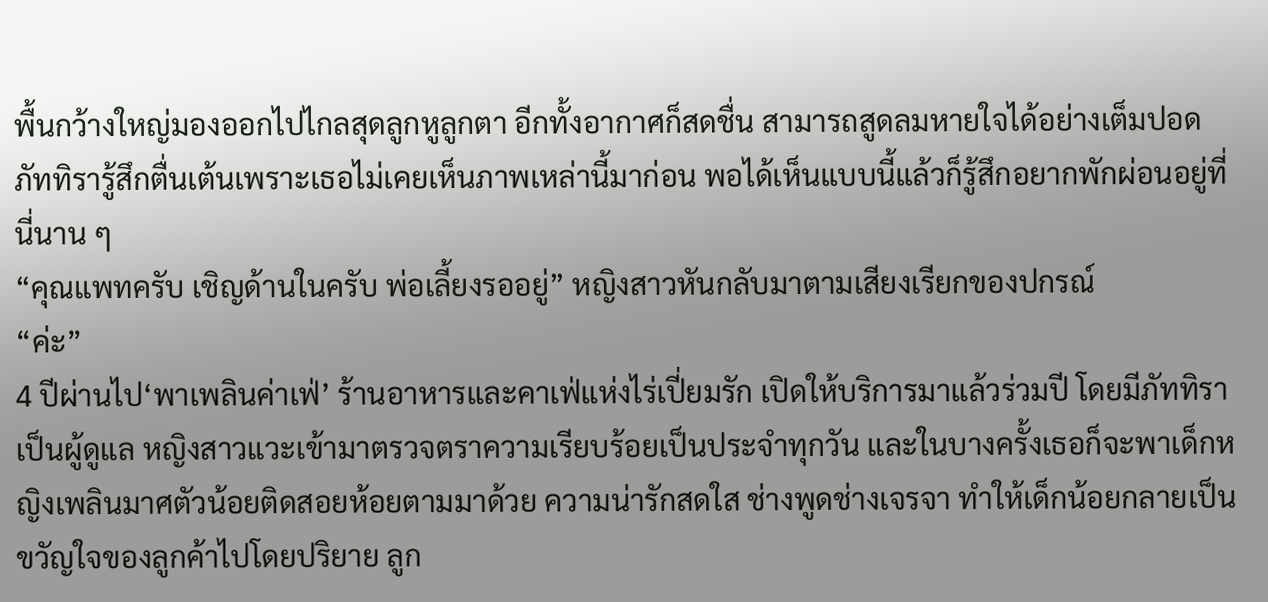พื้นกว้างใหญ่มองออกไปไกลสุดลูกหูลูกตา อีกทั้งอากาศก็สดชื่น สามารถสูดลมหายใจได้อย่างเต็มปอด
ภัททิรารู้สึกตื่นเต้นเพราะเธอไม่เคยเห็นภาพเหล่านี้มาก่อน พอได้เห็นแบบนี้แล้วก็รู้สึกอยากพักผ่อนอยู่ที่นี่นาน ๆ
“คุณแพทครับ เชิญด้านในครับ พ่อเลี้ยงรออยู่” หญิงสาวหันกลับมาตามเสียงเรียกของปกรณ์
“ค่ะ”
4 ปีผ่านไป‘พาเพลินค่าเฟ่’ ร้านอาหารและคาเฟ่แห่งไร่เปี่ยมรัก เปิดให้บริการมาแล้วร่วมปี โดยมีภัททิราเป็นผู้ดูแล หญิงสาวแวะเข้ามาตรวจตราความเรียบร้อยเป็นประจำทุกวัน และในบางครั้งเธอก็จะพาเด็กหญิงเพลินมาศตัวน้อยติดสอยห้อยตามมาด้วย ความน่ารักสดใส ช่างพูดช่างเจรจา ทำให้เด็กน้อยกลายเป็นขวัญใจของลูกค้าไปโดยปริยาย ลูก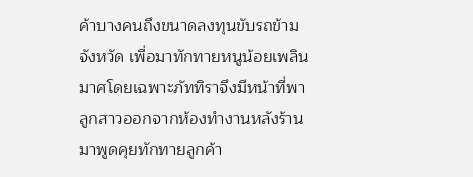ค้าบางคนถึงขนาดลงทุนขับรถข้ามจังหวัด เพื่อมาทักทายหนูน้อยเพลินมาศโดยเฉพาะภัททิราจึงมีหน้าที่พาลูกสาวออกจากห้องทำงานหลังร้าน มาพูดคุยทักทายลูกค้า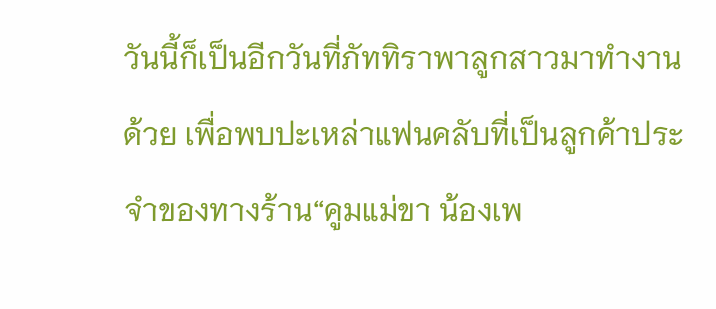วันนี้ก็เป็นอีกวันที่ภัททิราพาลูกสาวมาทำงานด้วย เพื่อพบปะเหล่าแฟนคลับที่เป็นลูกค้าประจำของทางร้าน“คูมแม่ขา น้องเพ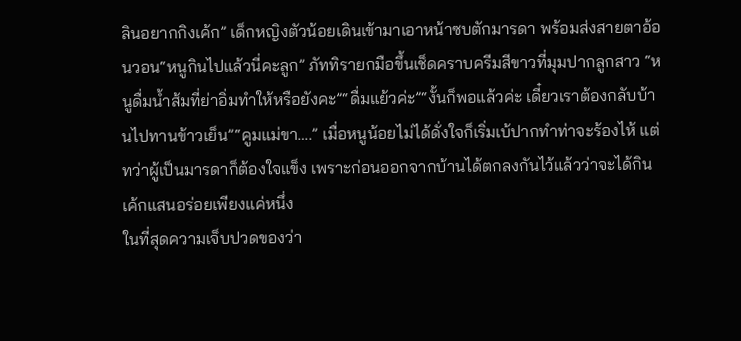ลินอยากกิงเค้ก” เด็กหญิงตัวน้อยเดินเข้ามาเอาหน้าซบตักมารดา พร้อมส่งสายตาอ้อนวอน“หนูกินไปแล้วนี่คะลูก” ภัททิรายกมือขึ้นเช็ดคราบครีมสีขาวที่มุมปากลูกสาว “หนูดื่มน้ำส้มที่ย่าอิ่มทำให้หรือยังคะ”“ดื่มแย้วค่ะ”“งั้นก็พอแล้วค่ะ เดี๋ยวเราต้องกลับบ้านไปทานข้าวเย็น”“คูมแม่ขา….” เมื่อหนูน้อยไม่ได้ดั่งใจก็เริ่มเบ้ปากทำท่าจะร้องไห้ แต่ทว่าผู้เป็นมารดาก็ต้องใจแข็ง เพราะก่อนออกจากบ้านได้ตกลงกันไว้แล้วว่าจะได้กินเค้กแสนอร่อยเพียงแค่หนึ่ง
ในที่สุดความเจ็บปวดของว่า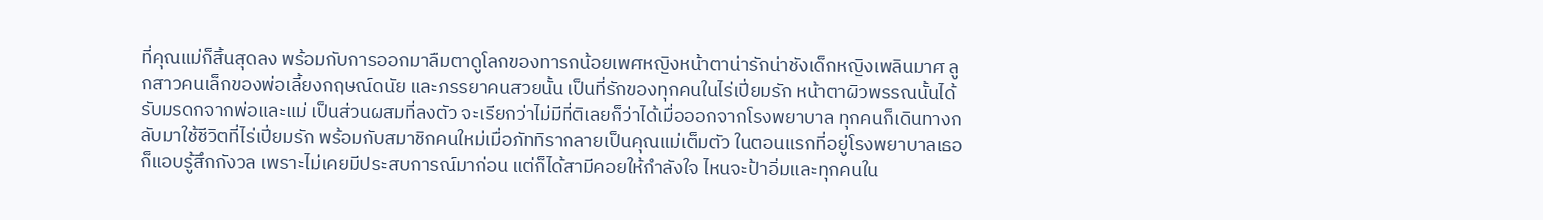ที่คุณแม่ก็สิ้นสุดลง พร้อมกับการออกมาลืมตาดูโลกของทารกน้อยเพศหญิงหน้าตาน่ารักน่าชังเด็กหญิงเพลินมาศ ลูกสาวคนเล็กของพ่อเลี้ยงกฤษณ์ดนัย และภรรยาคนสวยนั้น เป็นที่รักของทุกคนในไร่เปี่ยมรัก หน้าตาผิวพรรณนั้นได้รับมรดกจากพ่อและแม่ เป็นส่วนผสมที่ลงตัว จะเรียกว่าไม่มีที่ติเลยก็ว่าได้เมื่อออกจากโรงพยาบาล ทุกคนก็เดินทางกลับมาใช้ชีวิตที่ไร่เปี่ยมรัก พร้อมกับสมาชิกคนใหม่เมื่อภัททิรากลายเป็นคุณแม่เต็มตัว ในตอนแรกที่อยู่โรงพยาบาลเธอก็แอบรู้สึกกังวล เพราะไม่เคยมีประสบการณ์มาก่อน แต่ก็ได้สามีคอยให้กำลังใจ ไหนจะป้าอิ่มและทุกคนใน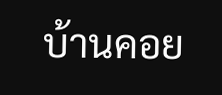บ้านคอย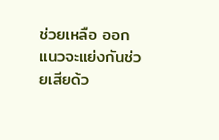ช่วยเหลือ ออกแนวจะแย่งกันช่วยเสียด้ว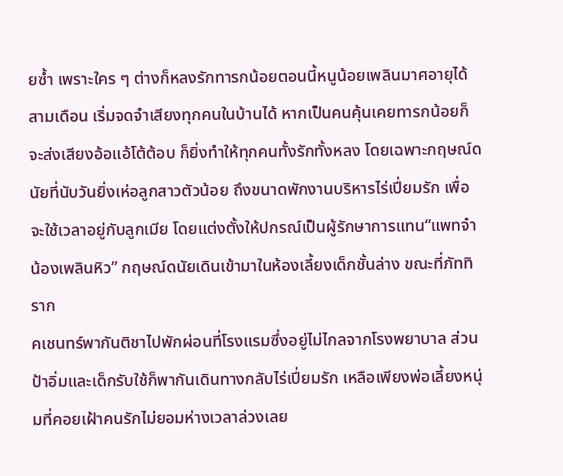ยซ้ำ เพราะใคร ๆ ต่างก็หลงรักทารกน้อยตอนนี้หนูน้อยเพลินมาศอายุได้สามเดือน เริ่มจดจำเสียงทุกคนในบ้านได้ หากเป็นคนคุ้นเคยทารกน้อยก็จะส่งเสียงอ้อแอ้โต้ต้อบ ก็ยิ่งทำให้ทุกคนทั้งรักทั้งหลง โดยเฉพาะกฤษณ์ดนัยที่นับวันยิ่งเห่อลูกสาวตัวน้อย ถึงขนาดพักงานบริหารไร่เปี่ยมรัก เพื่อจะใช้เวลาอยู่กับลูกเมีย โดยแต่งตั้งให้ปกรณ์เป็นผู้รักษาการแทน“แพทจ๋า น้องเพลินหิว” กฤษณ์ดนัยเดินเข้ามาในห้องเลี้ยงเด็กชั้นล่าง ขณะที่ภัททิราก
คเชนทร์พากันติชาไปพักผ่อนที่โรงแรมซึ่งอยู่ไม่ไกลจากโรงพยาบาล ส่วนป้าอิ่มและเด็กรับใช้ก็พากันเดินทางกลับไร่เปี่ยมรัก เหลือเพียงพ่อเลี้ยงหนุ่มที่คอยเฝ้าคนรักไม่ยอมห่างเวลาล่วงเลย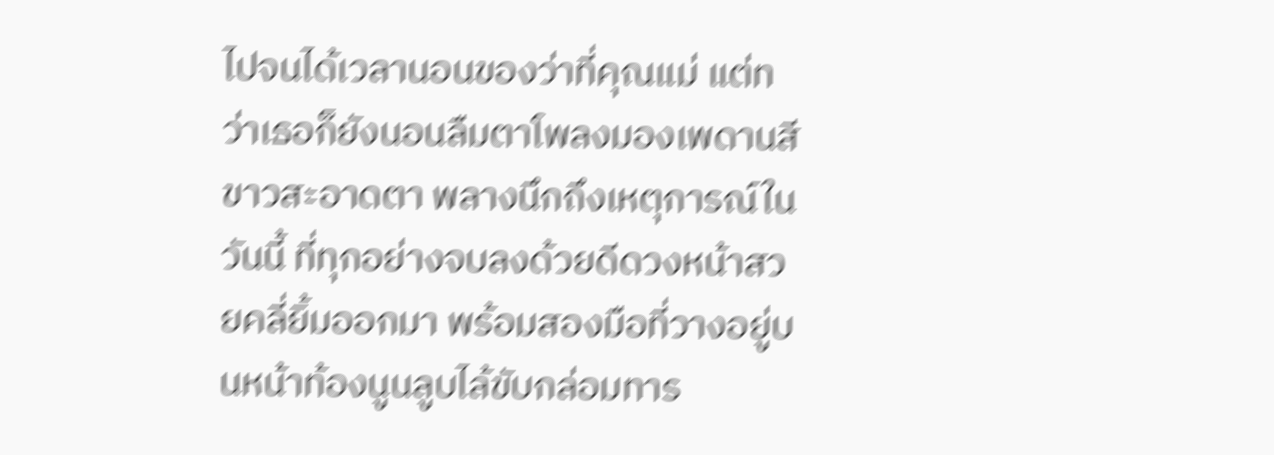ไปจนได้เวลานอนของว่าที่คุณแม่ แต่ทว่าเธอก็ยังนอนลืมตาโพลงมองเพดานสีขาวสะอาดตา พลางนึกถึงเหตุการณ์ในวันนี้ ที่ทุกอย่างจบลงด้วยดีดวงหน้าสวยคลี่ยิ้มออกมา พร้อมสองมือที่วางอยู่บนหน้าท้องนูนลูบไล้ขับกล่อมทาร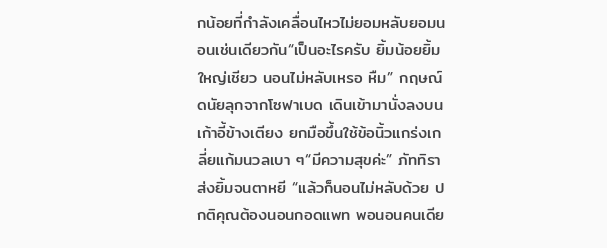กน้อยที่กำลังเคลื่อนไหวไม่ยอมหลับยอมนอนเช่นเดียวกัน“เป็นอะไรครับ ยิ้มน้อยยิ้มใหญ่เชียว นอนไม่หลับเหรอ หืม” กฤษณ์ดนัยลุกจากโซฟาเบด เดินเข้ามานั่งลงบนเก้าอี้ข้างเตียง ยกมือขึ้นใช้ข้อนิ้วแกร่งเกลี่ยแก้มนวลเบา ๆ“มีความสุขค่ะ” ภัททิราส่งยิ้มจนตาหยี “แล้วก็นอนไม่หลับด้วย ปกติคุณต้องนอนกอดแพท พอนอนคนเดีย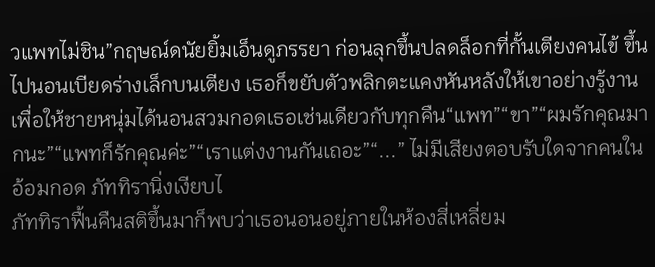วแพทไม่ชิน”กฤษณ์ดนัยยิ้มเอ็นดูภรรยา ก่อนลุกขึ้นปลดล็อกที่กั้นเตียงคนไข้ ขึ้นไปนอนเบียดร่างเล็กบนเตียง เธอก็ขยับตัวพลิกตะแคงหันหลังให้เขาอย่างรู้งาน เพื่อให้ชายหนุ่มได้นอนสวมกอดเธอเช่นเดียวกับทุกคืน“แพท”“ขา”“ผมรักคุณมากนะ”“แพทก็รักคุณค่ะ”“เราแต่งงานกันเถอะ”“...” ไม่มีเสียงตอบรับใดจากคนในอ้อมกอด ภัททิรานิ่งเงียบไ
ภัททิราฟื้นคืนสติขึ้นมาก็พบว่าเธอนอนอยู่ภายในห้องสี่เหลี่ยม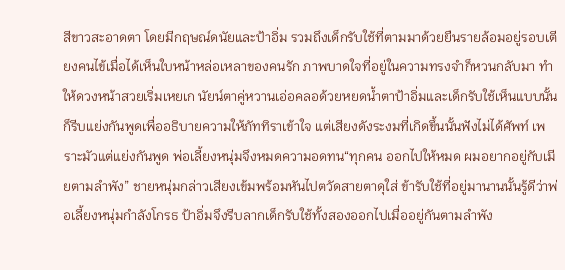สีขาวสะอาดตา โดยมีกฤษณ์ดนัยและป้าอิ่ม รวมถึงเด็กรับใช้ที่ตามมาด้วยยืนรายล้อมอยู่รอบเตียงคนไข้เมื่อได้เห็นใบหน้าหล่อเหลาของคนรัก ภาพบาดใจที่อยู่ในความทรงจำก็หวนกลับมา ทำให้ดวงหน้าสวยเริ่มเหยเก นัยน์ตาคู่หวานเอ่อคลอด้วยหยดน้ำตาป้าอิ่มและเด็กรับใช้เห็นแบบนั้นก็รีบแย่งกันพูดเพื่ออธิบายความให้ภัททิราเข้าใจ แต่เสียงดังระงมที่เกิดขึ้นนั้นฟังไม่ได้ศัพท์ เพราะมัวแต่แย่งกันพูด พ่อเลี้ยงหนุ่มจึงหมดความอดทน“ทุกคน ออกไปให้หมด ผมอยากอยู่กับเมียตามลำพัง” ชายหนุ่มกล่าวเสียงเข้มพร้อมหันไปตวัดสายตาดุใส่ ข้ารับใช้ที่อยู่มานานนั้นรู้ดีว่าพ่อเลี้ยงหนุ่มกำลังโกรธ ป้าอิ่มจึงรีบลากเด็กรับใช้ทั้งสองออกไปเมื่ออยู่กันตามลำพัง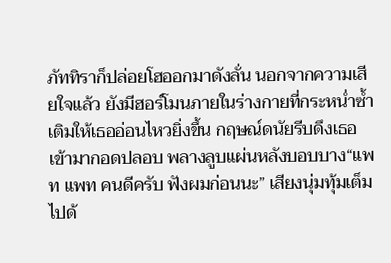ภัททิราก็ปล่อยโฮออกมาดังลั่น นอกจากความเสียใจแล้ว ยังมีฮอร์โมนภายในร่างกายที่กระหน่ำซ้ำเติมให้เธออ่อนไหวยิ่งขึ้น กฤษณ์ดนัยรีบดึงเธอเข้ามากอดปลอบ พลางลูบแผ่นหลังบอบบาง“แพท แพท คนดีครับ ฟังผมก่อนนะ” เสียงนุ่มทุ้มเต็มไปด้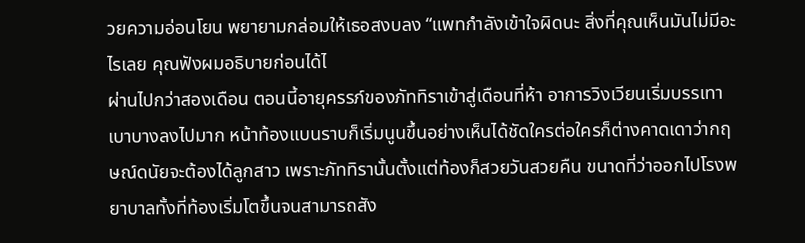วยความอ่อนโยน พยายามกล่อมให้เธอสงบลง “แพทกำลังเข้าใจผิดนะ สิ่งที่คุณเห็นมันไม่มีอะไรเลย คุณฟังผมอธิบายก่อนได้ไ
ผ่านไปกว่าสองเดือน ตอนนี้อายุครรภ์ของภัททิราเข้าสู่เดือนที่ห้า อาการวิงเวียนเริ่มบรรเทาเบาบางลงไปมาก หน้าท้องแบนราบก็เริ่มนูนขึ้นอย่างเห็นได้ชัดใครต่อใครก็ต่างคาดเดาว่ากฤษณ์ดนัยจะต้องได้ลูกสาว เพราะภัททิรานั้นตั้งแต่ท้องก็สวยวันสวยคืน ขนาดที่ว่าออกไปโรงพยาบาลทั้งที่ท้องเริ่มโตขึ้นจนสามารถสัง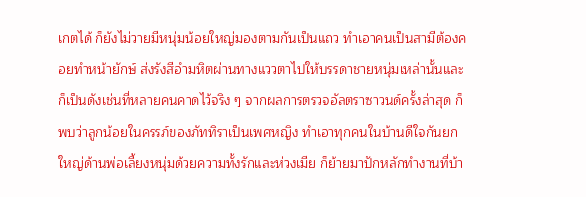เกตได้ ก็ยังไม่วายมีหนุ่มน้อยใหญ่มองตามกันเป็นแถว ทำเอาคนเป็นสามีต้องคอยทำหน้ายักษ์ ส่งรังสีอำมหิตผ่านทางแววตาไปให้บรรดาชายหนุ่มเหล่านั้นและก็เป็นดังเช่นที่หลายคนคาดไว้จริง ๆ จากผลการตรวจอัลตราซาวนด์ครั้งล่าสุด ก็พบว่าลูกน้อยในครรภ์ของภัททิราเป็นเพศหญิง ทำเอาทุกคนในบ้านดีใจกันยกใหญ่ด้านพ่อเลี้ยงหนุ่มด้วยความทั้งรักและห่วงเมีย ก็ย้ายมาปักหลักทำงานที่บ้า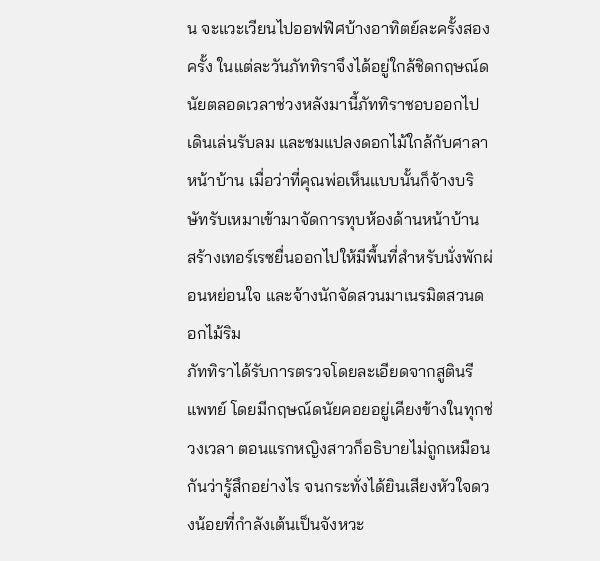น จะแวะเวียนไปออฟฟิศบ้างอาทิตย์ละครั้งสองครั้ง ในแต่ละวันภัททิราจึงได้อยู่ใกล้ชิดกฤษณ์ดนัยตลอดเวลาช่วงหลังมานี้ภัททิราชอบออกไปเดินเล่นรับลม และชมแปลงดอกไม้ใกล้กับศาลาหน้าบ้าน เมื่อว่าที่คุณพ่อเห็นแบบนั้นก็จ้างบริษัทรับเหมาเข้ามาจัดการทุบห้องด้านหน้าบ้าน สร้างเทอร์เรซยื่นออกไปให้มีพื้นที่สำหรับนั่งพักผ่อนหย่อนใจ และจ้างนักจัดสวนมาเนรมิตสวนดอกไม้ริม
ภัททิราได้รับการตรวจโดยละเอียดจากสูตินรีแพทย์ โดยมีกฤษณ์ดนัยคอยอยู่เคียงข้างในทุกช่วงเวลา ตอนแรกหญิงสาวก็อธิบายไม่ถูกเหมือนกันว่ารู้สึกอย่างไร จนกระทั่งได้ยินเสียงหัวใจดวงน้อยที่กำลังเต้นเป็นจังหวะ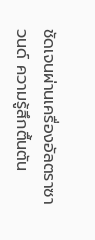ชัดเจนผ่านเครื่องอัลตราซาวนด์ ความรู้สึกตื้นตัน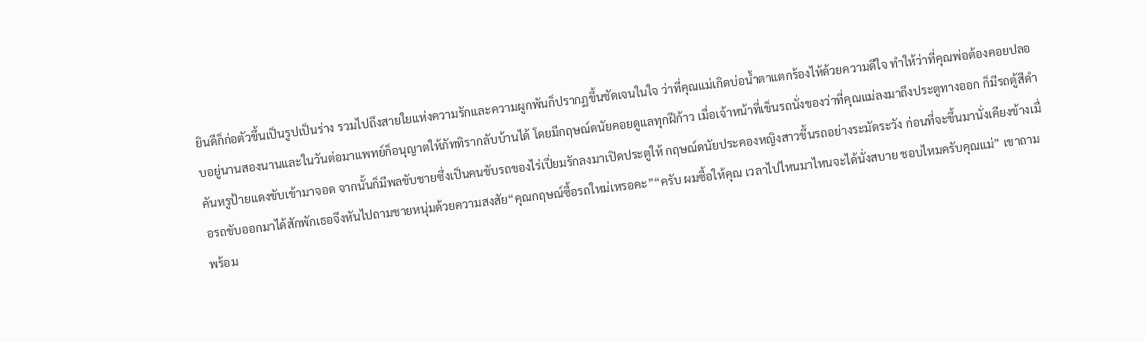ยินดีก็ก่อตัวขึ้นเป็นรูปเป็นร่าง รวมไปถึงสายใยแห่งความรักและความผูกพันก็ปรากฏขึ้นชัดเจนในใจ ว่าที่คุณแม่เกิดบ่อน้ำตาแตกร้องไห้ด้วยความดีใจ ทำให้ว่าที่คุณพ่อต้องคอยปลอบอยู่นานสองนานและในวันต่อมาแพทย์ก็อนุญาตให้ภัททิรากลับบ้านได้ โดยมีกฤษณ์ดนัยคอยดูแลทุกฝีก้าว เมื่อเจ้าหน้าที่เข็นรถนั่งของว่าที่คุณแม่ลงมาถึงประตูทางออก ก็มีรถตู้สีดำคันหรูป้ายแดงขับเข้ามาจอด จากนั้นก็มีพลขับชายซึ่งเป็นคนขับรถของไร่เปี่ยมรักลงมาเปิดประตูให้ กฤษณ์ดนัยประคองหญิงสาวขึ้นรถอย่างระมัดระวัง ก่อนที่จะขึ้นมานั่งเคียงข้างเมื่อรถขับออกมาได้สักพักเธอจึงหันไปถามชายหนุ่มด้วยความสงสัย“คุณกฤษณ์ซื้อรถใหม่เหรอคะ”“ครับ ผมซื้อให้คุณ เวลาไปไหนมาไหนจะได้นั่งสบาย ชอบไหมครับคุณแม่” เขาถามพร้อม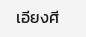เอียงศี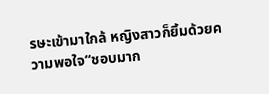รษะเข้ามาใกล้ หญิงสาวก็ยิ้มด้วยความพอใจ“ชอบมาก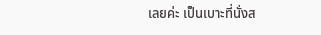เลยค่ะ เป็นเบาะที่นั่งส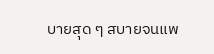บายสุด ๆ สบายจนแพ